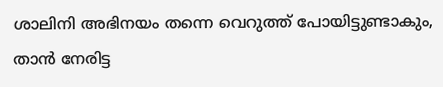ശാലിനി അഭിനയം തന്നെ വെറുത്ത് പോയിട്ടുണ്ടാകും, താൻ നേരിട്ട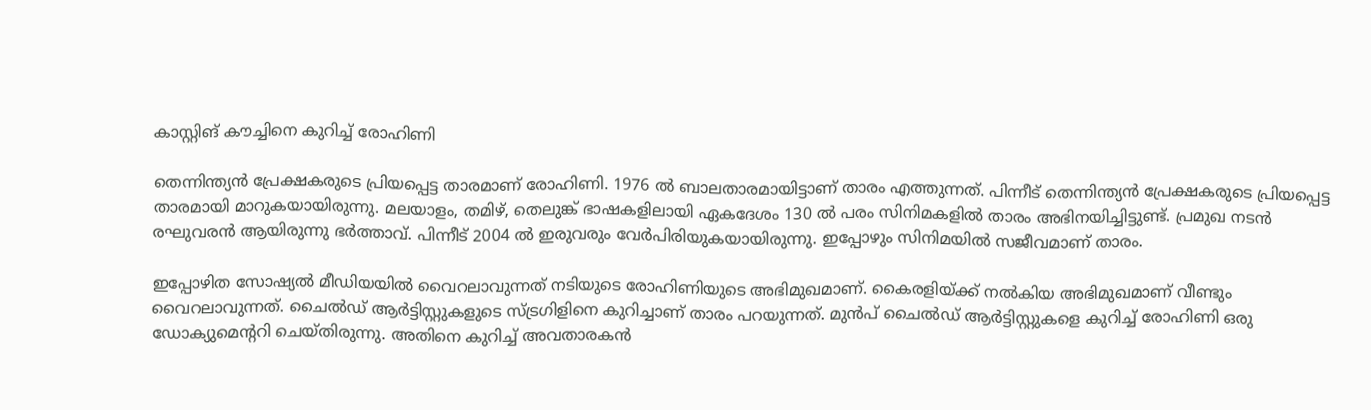കാസ്റ്റിങ് കൗച്ചിനെ കുറിച്ച് രോഹിണി

തെന്നിന്ത്യൻ പ്രേക്ഷകരുടെ പ്രിയപ്പെട്ട താരമാണ് രോഹിണി. 1976 ൽ ബാലതാരമായിട്ടാണ് താരം എത്തുന്നത്. പിന്നീട് തെന്നിന്ത്യൻ പ്രേക്ഷകരുടെ പ്രിയപ്പെട്ട താരമായി മാറുകയായിരുന്നു. മലയാളം, തമിഴ്, തെലുങ്ക് ഭാഷകളിലായി ഏകദേശം 130 ൽ പരം സിനിമകളിൽ താരം അഭിനയിച്ചിട്ടുണ്ട്. പ്രമുഖ നടൻ രഘുവരൻ ആയിരുന്നു ഭർത്താവ്. പിന്നീട് 2004 ൽ ഇരുവരും വേർപിരിയുകയായിരുന്നു. ഇപ്പോഴും സിനിമയിൽ സജീവമാണ് താരം.

ഇപ്പോഴിത സോഷ്യൽ മീഡിയയിൽ വൈറലാവുന്നത് നടിയുടെ രോഹിണിയുടെ അഭിമുഖമാണ്. കൈരളിയ്ക്ക് നൽകിയ അഭിമുഖമാണ് വീണ്ടും വൈറലാവുന്നത്. ചൈൽഡ് ആർട്ടിസ്റ്റുകളുടെ സ്ട്രഗിളിനെ കുറിച്ചാണ് താരം പറയുന്നത്. മുൻപ് ചൈൽഡ് ആർട്ടിസ്റ്റുകളെ കുറിച്ച് രോഹിണി ഒരു ഡോക്യുമെന്ററി ചെയ്തിരുന്നു. അതിനെ കുറിച്ച് അവതാരകൻ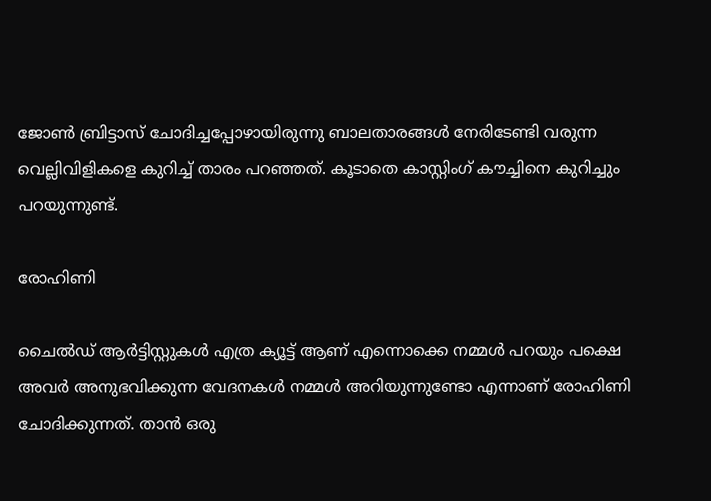ജോൺ ബ്രിട്ടാസ് ചോദിച്ചപ്പോഴായിരുന്നു ബാലതാരങ്ങൾ നേരിടേണ്ടി വരുന്ന വെല്ലിവിളികളെ കുറിച്ച് താരം പറഞ്ഞത്. കൂടാതെ കാസ്റ്റിംഗ് കൗച്ചിനെ കുറിച്ചും പറയുന്നുണ്ട്.

രോഹിണി

ചൈൽഡ് ആർട്ടിസ്റ്റുകൾ എത്ര ക്യൂട്ട് ആണ് എന്നൊക്കെ നമ്മൾ പറയും പക്ഷെ അവർ അനുഭവിക്കുന്ന വേദനകൾ നമ്മൾ അറിയുന്നുണ്ടോ എന്നാണ് രോഹിണി ചോദിക്കുന്നത്. താൻ ഒരു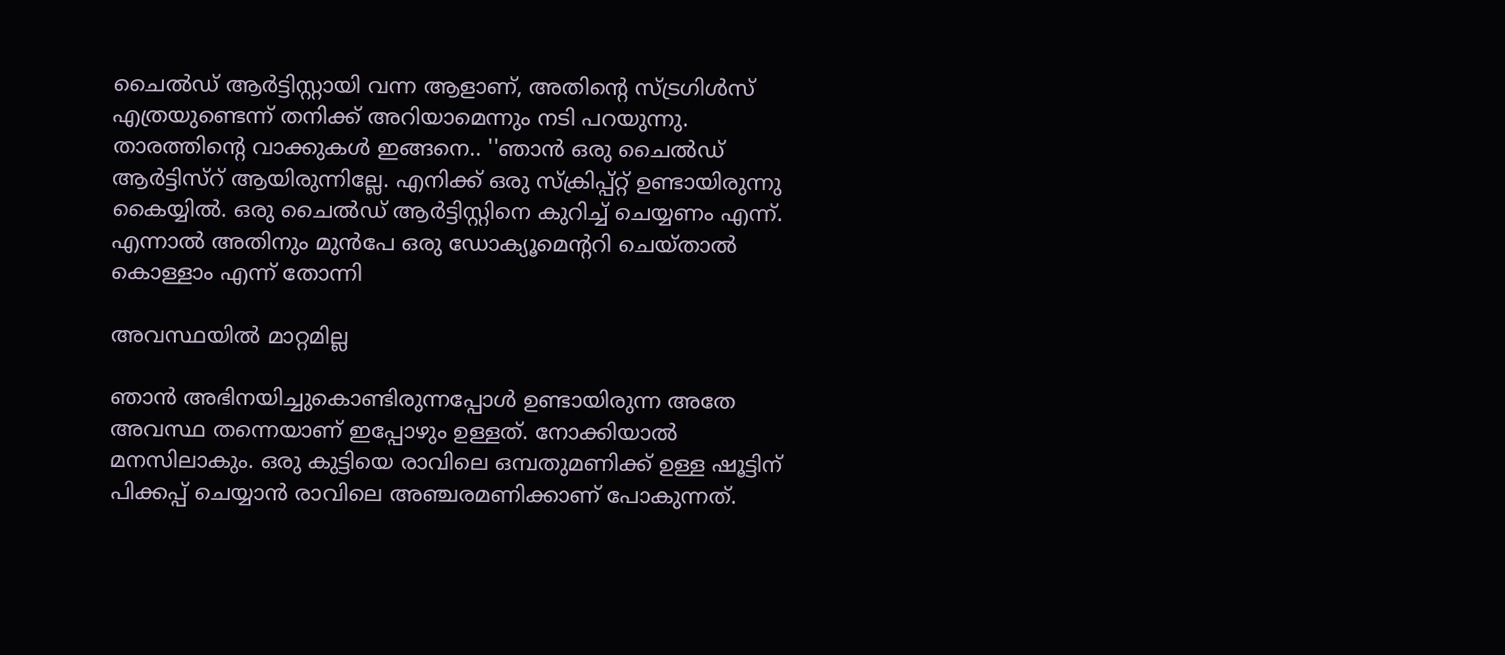ചൈൽഡ് ആർട്ടിസ്റ്റായി വന്ന ആളാണ്, അതിന്റെ സ്ട്രഗിൾസ് എത്രയുണ്ടെന്ന് തനിക്ക് അറിയാമെന്നും നടി പറയുന്നു. താരത്തിന്റെ വാക്കുകൾ ഇങ്ങനെ.. ''ഞാൻ ഒരു ചൈൽഡ് ആർട്ടിസ്റ് ആയിരുന്നില്ലേ. എനിക്ക് ഒരു സ്ക്രിപ്പ്റ്റ് ഉണ്ടായിരുന്നു കൈയ്യിൽ. ഒരു ചൈൽഡ് ആർട്ടിസ്റ്റിനെ കുറിച്ച് ചെയ്യണം എന്ന്. എന്നാൽ അതിനും മുൻപേ ഒരു ഡോക്യൂമെന്ററി ചെയ്‌താൽ കൊള്ളാം എന്ന് തോന്നി

അവസ്ഥയിൽ മാറ്റമില്ല

ഞാൻ അഭിനയിച്ചുകൊണ്ടിരുന്നപ്പോൾ ഉണ്ടായിരുന്ന അതേ അവസ്ഥ തന്നെയാണ് ഇപ്പോഴും ഉള്ളത്. നോക്കിയാൽ മനസിലാകും. ഒരു കുട്ടിയെ രാവിലെ ഒമ്പതുമണിക്ക് ഉള്ള ഷൂട്ടിന് പിക്കപ്പ് ചെയ്യാൻ രാവിലെ അഞ്ചരമണിക്കാണ് പോകുന്നത്.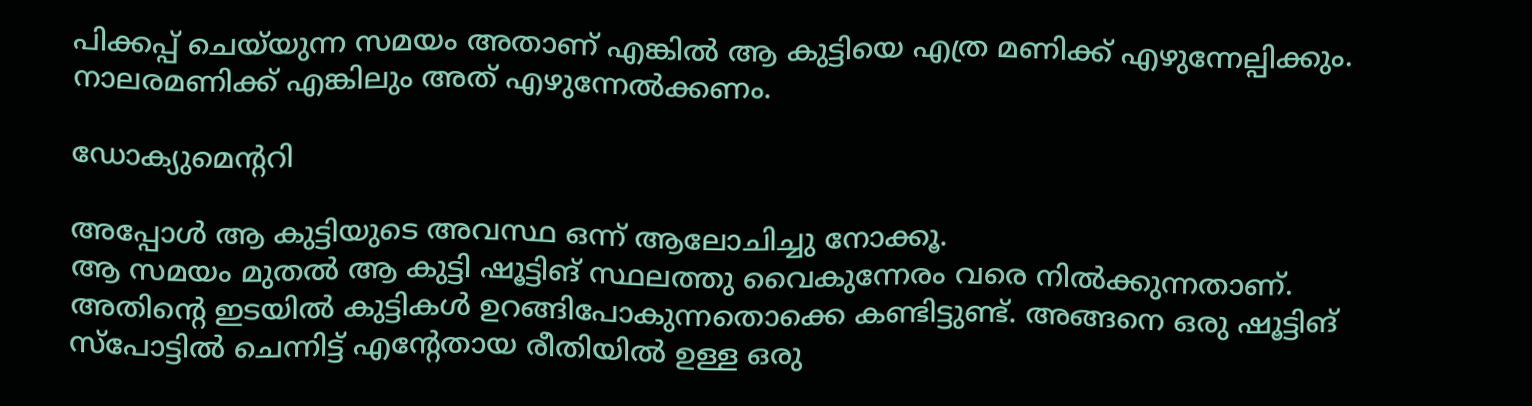പിക്കപ്പ് ചെയ്‌യുന്ന സമയം അതാണ് എങ്കിൽ ആ കുട്ടിയെ എത്ര മണിക്ക് എഴുന്നേല്പിക്കും. നാലരമണിക്ക് എങ്കിലും അത് എഴുന്നേൽക്കണം.

ഡോക്യുമെന്ററി

അപ്പോൾ ആ കുട്ടിയുടെ അവസ്ഥ ഒന്ന് ആലോചിച്ചു നോക്കൂ.
ആ സമയം മുതൽ ആ കുട്ടി ഷൂട്ടിങ് സ്ഥലത്തു വൈകുന്നേരം വരെ നിൽക്കുന്നതാണ്. അതിന്റെ ഇടയിൽ കുട്ടികൾ ഉറങ്ങിപോകുന്നതൊക്കെ കണ്ടിട്ടുണ്ട്. അങ്ങനെ ഒരു ഷൂട്ടിങ് സ്പോട്ടിൽ ചെന്നിട്ട് എന്റേതായ രീതിയിൽ ഉള്ള ഒരു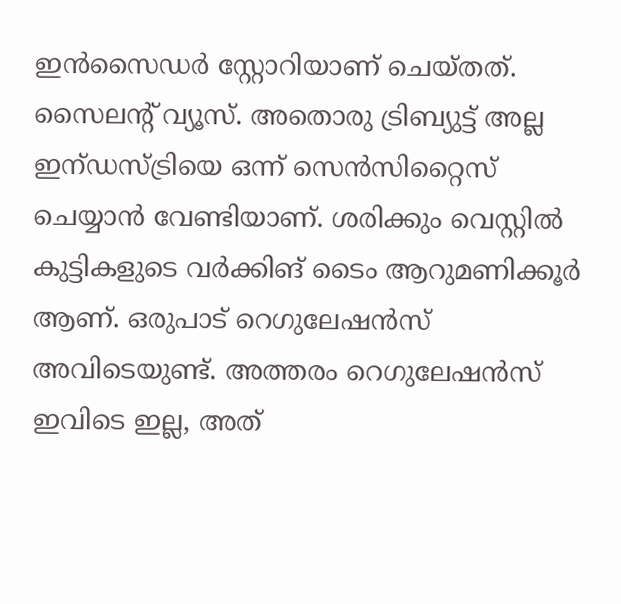ഇൻസൈഡർ സ്റ്റോറിയാണ് ചെയ്‌തത്‌. സൈലന്റ് വ്യൂസ്. അതൊരു ട്രിബ്യുട്ട് അല്ല ഇന്ഡസ്ട്രിയെ ഒന്ന് സെൻസിറ്റൈസ് ചെയ്യാൻ വേണ്ടിയാണ്. ശരിക്കും വെസ്റ്റിൽ കുട്ടികളുടെ വർക്കിങ് ടൈം ആറുമണിക്കൂർ ആണ്. ഒരുപാട് റെഗുലേഷൻസ് അവിടെയുണ്ട്. അത്തരം റെഗുലേഷൻസ് ഇവിടെ ഇല്ല, അത്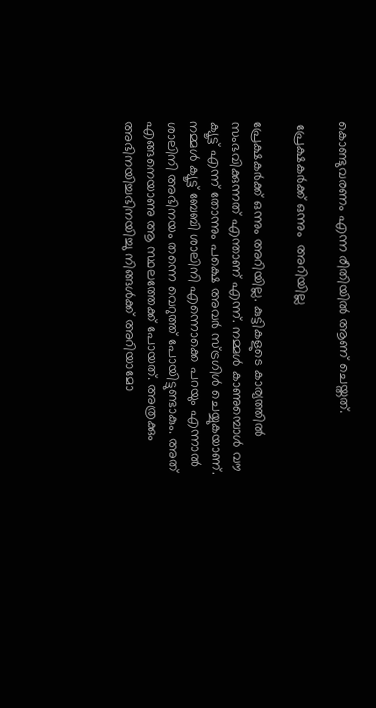കൊണ്ടുവരണം എന്ന രീതിയിൽ ആണ് ചെയ്തത്.

 പ്രേക്ഷകർക്ക് ഒന്നും  അറിയില്ല

പ്രേക്ഷകർക്ക് ഒന്നും അറിയില്ല. കുട്ടികളുടെ കാര്യത്തിൽ സംഭവിക്കുന്നത് എന്താണ് എന്ന്. നമ്മൾ കാണുമ്പൊൾ വൗ ക്യൂട്ട് എന്ന് തോന്നും പക്ഷെ അവർ സ്ട്രഗിൾ ചെയ്യുകയാണ്. നമ്മൾ ക്യൂട്ട് ബേബി ശാലിനി എന്നൊക്കെ പറയും എന്നാൽ ശാലിനി അഭിനയം തന്നെ വെറുത്ത് പോയിട്ടുണ്ടാകും. അത് എങ്ങനെയാണു ആ സ്ഥലത്തേക്ക് പോയത്. അത്രക്കും അഭിനയിച്ചഭിനയിച്ചു നിങ്ങൾക്ക് അറിയാമോ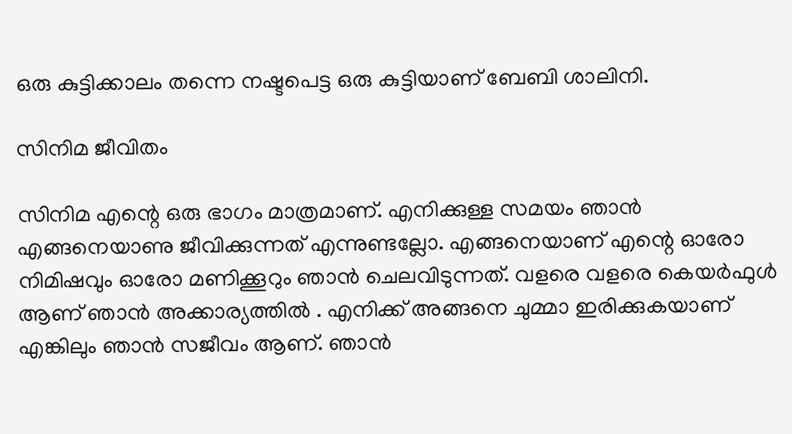ഒരു കുട്ടിക്കാലം തന്നെ നഷ്ടപെട്ട ഒരു കുട്ടിയാണ് ബേബി ശാലിനി.

സിനിമ ജീവിതം

സിനിമ എന്റെ ഒരു ഭാഗം മാത്രമാണ്. എനിക്കുള്ള സമയം ഞാൻ എങ്ങനെയാണു ജീവിക്കുന്നത് എന്നുണ്ടല്ലോ. എങ്ങനെയാണ് എന്റെ ഓരോ നിമിഷവും ഓരോ മണിക്കൂറും ഞാൻ ചെലവിടുന്നത്. വളരെ വളരെ കെയർഫുൾ ആണ് ഞാൻ അക്കാര്യത്തിൽ . എനിക്ക് അങ്ങനെ ചുമ്മാ ഇരിക്കുകയാണ് എങ്കിലും ഞാൻ സജീവം ആണ്. ഞാൻ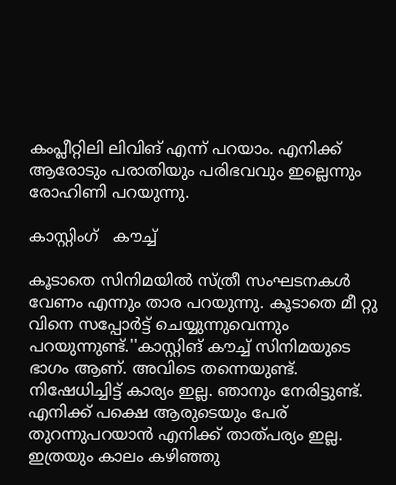കംപ്ലീറ്റിലി ലിവിങ് എന്ന് പറയാം. എനിക്ക് ആരോടും പരാതിയും പരിഭവവും ഇല്ലെന്നും രോഹിണി പറയുന്നു.

കാസ്റ്റിംഗ്   കൗച്ച്

കൂടാതെ സിനിമയിൽ സ്ത്രീ സംഘടനകൾ വേണം എന്നും താര പറയുന്നു. കൂടാതെ മീ റ്റു വിനെ സപ്പോർട്ട് ചെയ്യുന്നുവെന്നും പറയുന്നുണ്ട്.''കാസ്റ്റിങ് കൗച്ച് സിനിമയുടെ ഭാഗം ആണ്. അവിടെ തന്നെയുണ്ട്. നിഷേധിച്ചിട്ട് കാര്യം ഇല്ല. ഞാനും നേരിട്ടുണ്ട്. എനിക്ക് പക്ഷെ ആരുടെയും പേര് തുറന്നുപറയാൻ എനിക്ക് താത്പര്യം ഇല്ല. ഇത്രയും കാലം കഴിഞ്ഞു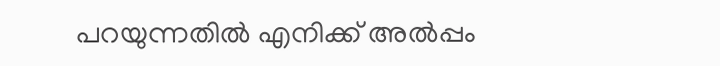പറയുന്നതിൽ എനിക്ക് അൽപ്പം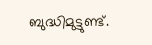ബുദ്ധിമുട്ടുണ്ട്.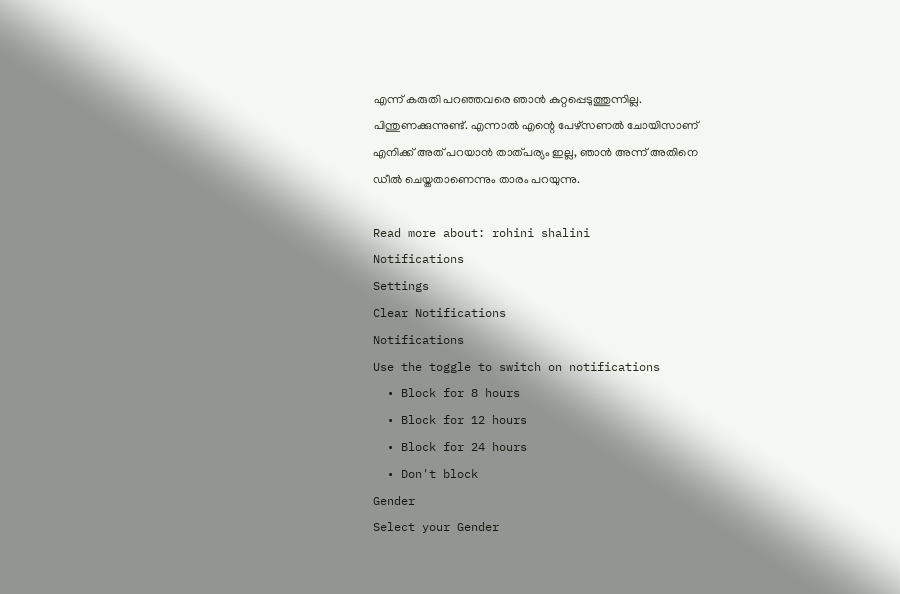എന്ന് കരുതി പറഞ്ഞവരെ ഞാൻ കുറ്റപ്പെടുത്തുന്നില്ല. പിന്തുണക്കുന്നുണ്ട്. എന്നാൽ എന്റെ പേഴ്സണൽ ചോയിസാണ് എനിക്ക് അത് പറയാൻ താത്പര്യം ഇല്ല, ഞാൻ അന്ന് അതിനെ ഡീൽ ചെയ്തതാണെന്നും താരം പറയുന്നു.

Read more about: rohini shalini
Notifications
Settings
Clear Notifications
Notifications
Use the toggle to switch on notifications
  • Block for 8 hours
  • Block for 12 hours
  • Block for 24 hours
  • Don't block
Gender
Select your Gender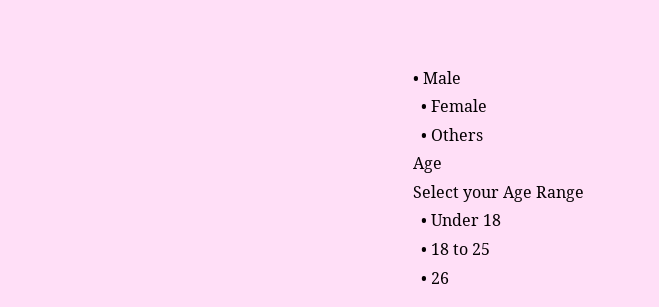• Male
  • Female
  • Others
Age
Select your Age Range
  • Under 18
  • 18 to 25
  • 26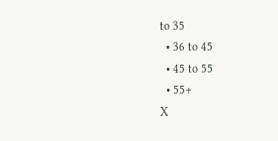to 35
  • 36 to 45
  • 45 to 55
  • 55+
X